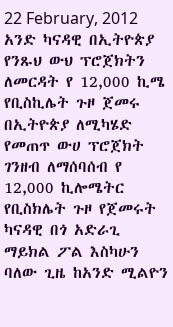22 February, 2012
አንድ ካናዳዊ በኢትዮጵያ የንጹህ ውህ ፕሮጀክትን ለመርዳት የ 12,000 ኪሜ የቢስኪሌት ጉዞ ጀመሩ
በኢትዮጵያ ለሚካሄድ የመጠጥ ውሀ ፕሮጀክት ገንዘብ ለማሰባሰብ የ 12,000 ኪሎሜትር የቢስክሌት ጉዞ የጀመሩት ካናዳዊ በጎ አድራጊ ማይክል ፖል እስካሁን ባለው ጊዜ ከአንድ ሚልዮን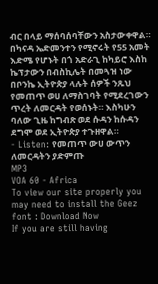ብር በላይ ማሰባሰባቸውን አስታውቀዋል።
በካናዳ ኤድመንተን የሚኖሩት የ55 አመት እድሜ የሆኑት በጎ አድራጊ ከካይሮ እስከ ኬፕታውን በብስኪሌት በመጓዝ ነው በቦንኬ ኢትዮጵያ ላሉት ሰዎች ንጹህ የመጠጥ ወሀ ለማስገባት የሚደረገውን ጥረት ለመርዳት የወሰኑት። እስካሁን ባለው ጊዜ ከግብጽ ወደ ሱዳን ከሱዳን ደግሞ ወደ ኢትዮጵያ ተጉዘዋል።
- Listen: የመጠጥ ውሀ ውጥን ለመርዳትን ያድምጡ
MP3
VOA 60 - Africa
To view our site properly you may need to install the Geez font : Download Now
If you are still having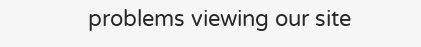problems viewing our site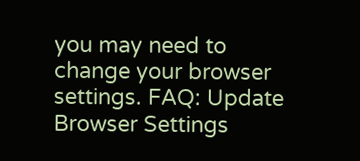you may need to change your browser settings. FAQ: Update Browser Settings